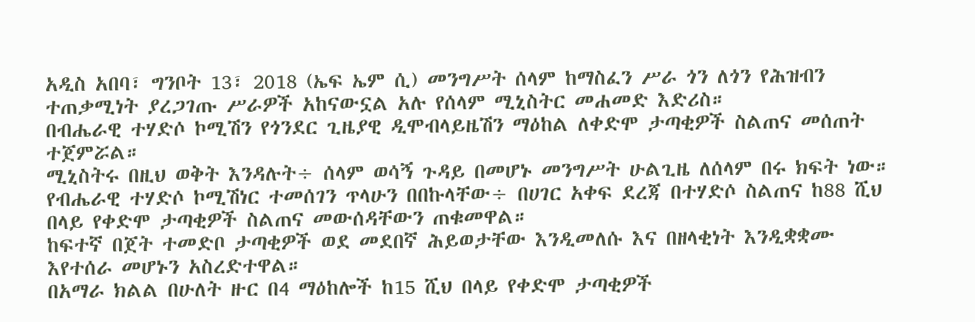አዲስ አበባ፣ ግንቦት 13፣ 2018 (ኤፍ ኤም ሲ) መንግሥት ሰላም ከማስፈን ሥራ ጎን ለጎን የሕዝብን ተጠቃሚነት ያረጋገጡ ሥራዎች አከናውኗል አሉ የሰላም ሚኒስትር መሐመድ እድሪስ።
በብሔራዊ ተሃድሶ ኮሚሽን የጎንደር ጊዜያዊ ዲሞብላይዜሽን ማዕከል ለቀድሞ ታጣቂዎች ስልጠና መሰጠት ተጀምሯል።
ሚኒስትሩ በዚህ ወቅት እንዳሉት÷ ሰላም ወሳኝ ጉዳይ በመሆኑ መንግሥት ሁልጊዜ ለሰላም በሩ ክፍት ነው።
የብሔራዊ ተሃድሶ ኮሚሽነር ተመሰገን ጥላሁን በበኩላቸው÷ በሀገር አቀፍ ደረጃ በተሃድሶ ስልጠና ከ88 ሺህ በላይ የቀድሞ ታጣቂዎች ስልጠና መውሰዳቸውን ጠቁመዋል።
ከፍተኛ በጀት ተመድቦ ታጣቂዎች ወደ መደበኛ ሕይወታቸው እንዲመለሱ እና በዘላቂነት እንዲቋቋሙ እየተሰራ መሆኑን አስረድተዋል።
በአማራ ክልል በሁለት ዙር በ4 ማዕከሎች ከ15 ሺህ በላይ የቀድሞ ታጣቂዎች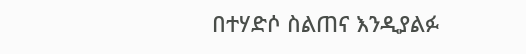በተሃድሶ ስልጠና እንዲያልፉ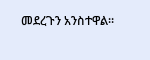መደረጉን አንስተዋል።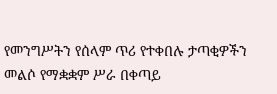የመንግሥትን የሰላም ጥሪ የተቀበሉ ታጣቂዎችን መልሶ የማቋቋም ሥራ በቀጣይ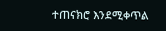ተጠናክሮ እንደሚቀጥል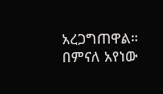አረጋግጠዋል።
በምናለ አየነው